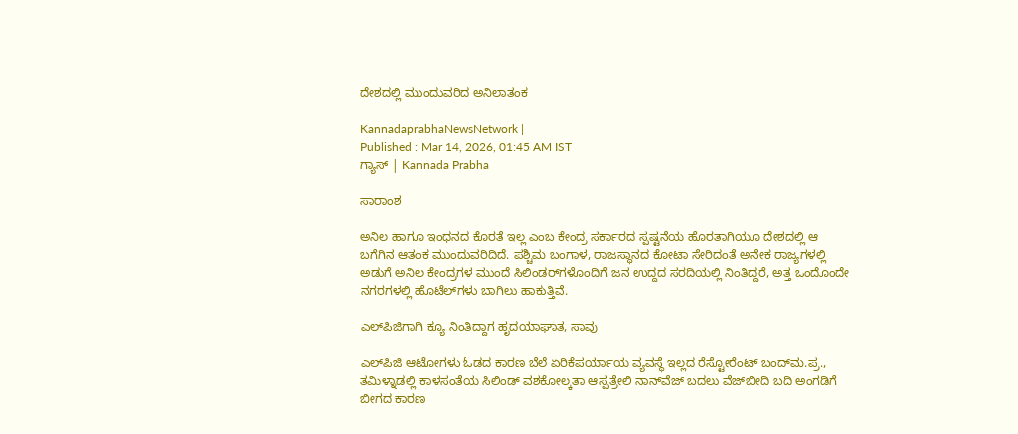ದೇಶದಲ್ಲಿ ಮುಂದುವರಿದ ಅನಿಲಾತಂಕ

KannadaprabhaNewsNetwork |
Published : Mar 14, 2026, 01:45 AM IST
ಗ್ಯಾಸ್ | Kannada Prabha

ಸಾರಾಂಶ

ಅನಿಲ ಹಾಗೂ ಇಂಧನದ ಕೊರತೆ ಇಲ್ಲ ಎಂಬ ಕೇಂದ್ರ ಸರ್ಕಾರದ ಸ್ಪಷ್ಟನೆಯ ಹೊರತಾಗಿಯೂ ದೇಶದಲ್ಲಿ ಆ ಬಗೆಗಿನ ಆತಂಕ ಮುಂದುವರಿದಿದೆ. ಪಶ್ಚಿಮ ಬಂಗಾಳ, ರಾಜಸ್ಥಾನದ ಕೋಟಾ ಸೇರಿದಂತೆ ಅನೇಕ ರಾಜ್ಯಗಳಲ್ಲಿ ಅಡುಗೆ ಅನಿಲ ಕೇಂದ್ರಗಳ ಮುಂದೆ ಸಿಲಿಂಡರ್‌ಗಳೊಂದಿಗೆ ಜನ ಉದ್ದದ ಸರದಿಯಲ್ಲಿ ನಿಂತಿದ್ದರೆ, ಅತ್ತ ಒಂದೊಂದೇ ನಗರಗಳಲ್ಲಿ ಹೊಟೆಲ್‌ಗಳು ಬಾಗಿಲು ಹಾಕುತ್ತಿವೆ.

ಎಲ್‌ಪಿಜಿಗಾಗಿ ಕ್ಯೂ ನಿಂತಿದ್ದಾಗ ಹೃದಯಾಘಾತ, ಸಾವು

ಎಲ್‌ಪಿಜಿ ಆಟೋಗಳು ಓಡದ ಕಾರಣ ಬೆಲೆ ಏರಿಕೆಪರ್ಯಾಯ ವ್ಯವಸ್ಥೆ ಇಲ್ಲದ ರೆಸ್ಟೋರೆಂಟ್‌ ಬಂದ್‌ಮ.ಪ್ರ., ತಮಿಳ್ನಾಡಲ್ಲಿ ಕಾಳಸಂತೆಯ ಸಿಲಿಂಡ್‌ ವಶಕೋಲ್ಕತಾ ಆಸ್ಪತ್ರೇಲಿ ನಾನ್‌ವೆಜ್‌ ಬದಲು ವೆಜ್‌ಬೀದಿ ಬದಿ ಅಂಗಡಿಗೆ ಬೀಗದ ಕಾರಣ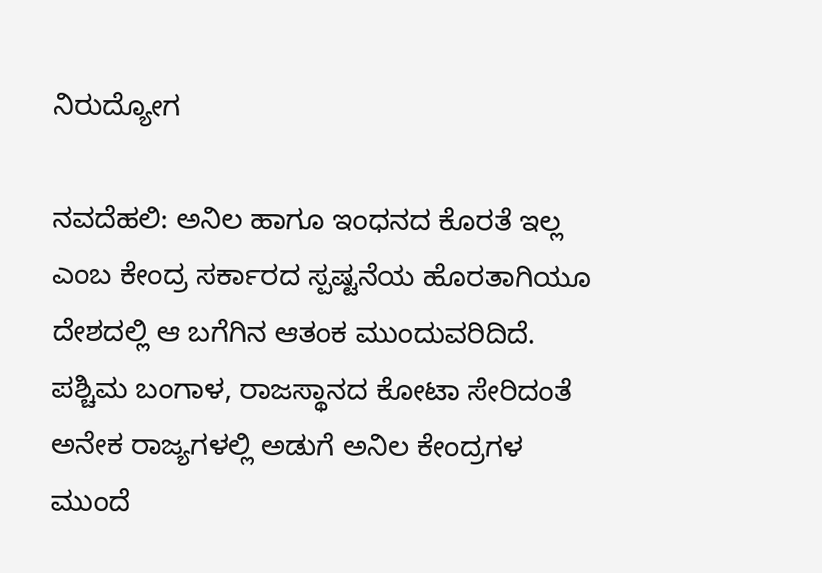ನಿರುದ್ಯೋಗ

ನವದೆಹಲಿ: ಅನಿಲ ಹಾಗೂ ಇಂಧನದ ಕೊರತೆ ಇಲ್ಲ ಎಂಬ ಕೇಂದ್ರ ಸರ್ಕಾರದ ಸ್ಪಷ್ಟನೆಯ ಹೊರತಾಗಿಯೂ ದೇಶದಲ್ಲಿ ಆ ಬಗೆಗಿನ ಆತಂಕ ಮುಂದುವರಿದಿದೆ. ಪಶ್ಚಿಮ ಬಂಗಾಳ, ರಾಜಸ್ಥಾನದ ಕೋಟಾ ಸೇರಿದಂತೆ ಅನೇಕ ರಾಜ್ಯಗಳಲ್ಲಿ ಅಡುಗೆ ಅನಿಲ ಕೇಂದ್ರಗಳ ಮುಂದೆ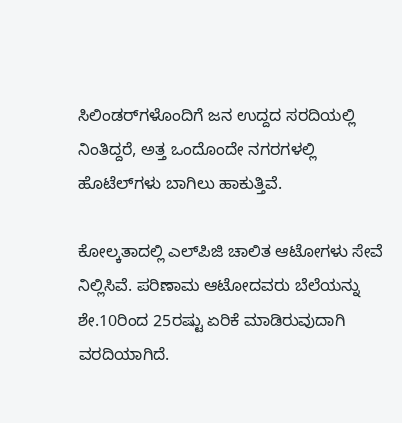ಸಿಲಿಂಡರ್‌ಗಳೊಂದಿಗೆ ಜನ ಉದ್ದದ ಸರದಿಯಲ್ಲಿ ನಿಂತಿದ್ದರೆ, ಅತ್ತ ಒಂದೊಂದೇ ನಗರಗಳಲ್ಲಿ ಹೊಟೆಲ್‌ಗಳು ಬಾಗಿಲು ಹಾಕುತ್ತಿವೆ.

ಕೋಲ್ಕತಾದಲ್ಲಿ ಎಲ್‌ಪಿಜಿ ಚಾಲಿತ ಆಟೋಗಳು ಸೇವೆ ನಿಲ್ಲಿಸಿವೆ. ಪರಿಣಾಮ ಆಟೋದವರು ಬೆಲೆಯನ್ನು ಶೇ.10ರಿಂದ 25ರಷ್ಟು ಏರಿಕೆ ಮಾಡಿರುವುದಾಗಿ ವರದಿಯಾಗಿದೆ.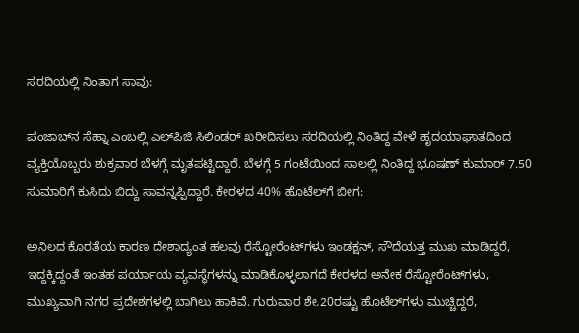ಸರದಿಯಲ್ಲಿ ನಿಂತಾಗ ಸಾವು:

ಪಂಜಾಬ್‌ನ ಸೆಹ್ನಾ ಎಂಬಲ್ಲಿ ಎಲ್‌ಪಿಜಿ ಸಿಲಿಂಡರ್‌ ಖರೀದಿಸಲು ಸರದಿಯಲ್ಲಿ ನಿಂತಿದ್ದ ವೇಳೆ ಹೃದಯಾಘಾತದಿಂದ ವ್ಯಕ್ತಿಯೊಬ್ಬರು ಶುಕ್ರವಾರ ಬೆಳಗ್ಗೆ ಮೃತಪಟ್ಟಿದ್ದಾರೆ. ಬೆಳಗ್ಗೆ 5 ಗಂಟೆಯಿಂದ ಸಾಲಲ್ಲಿ ನಿಂತಿದ್ದ ಭೂಷಣ್‌ ಕುಮಾರ್‌ 7.50 ಸುಮಾರಿಗೆ ಕುಸಿದು ಬಿದ್ದು ಸಾವನ್ನಪ್ಪಿದ್ದಾರೆ. ಕೇರಳದ 40% ಹೊಟೆಲ್‌ಗೆ ಬೀಗ:

ಅನಿಲದ ಕೊರತೆಯ ಕಾರಣ ದೇಶಾದ್ಯಂತ ಹಲವು ರೆಸ್ಟೋರೆಂಟ್‌ಗಳು ಇಂಡಕ್ಷನ್, ಸೌದೆಯತ್ತ ಮುಖ ಮಾಡಿದ್ದರೆ, ಇದ್ದಕ್ಕಿದ್ದಂತೆ ಇಂತಹ ಪರ್ಯಾಯ ವ್ಯವಸ್ಥೆಗಳನ್ನು ಮಾಡಿಕೊಳ್ಳಲಾಗದೆ ಕೇರಳದ ಅನೇಕ ರೆಸ್ಟೋರೆಂಟ್‌ಗಳು, ಮುಖ್ಯವಾಗಿ ನಗರ ಪ್ರದೇಶಗಳಲ್ಲಿ ಬಾಗಿಲು ಹಾಕಿವೆ. ಗುರುವಾರ ಶೇ.20ರಷ್ಟು ಹೊಟೆಲ್‌ಗಳು ಮುಚ್ಚಿದ್ದರೆ,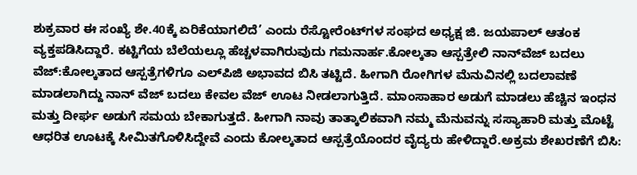ಶುಕ್ರವಾರ ಈ ಸಂಖ್ಯೆ ಶೇ.40ಕ್ಕೆ ಏರಿಕೆಯಾಗಲಿದೆ’ ಎಂದು ರೆಸ್ಟೋರೆಂಟ್‌ಗಳ ಸಂಘದ ಅಧ್ಯಕ್ಷ ಜಿ. ಜಯಪಾಲ್‌ ಆತಂಕ ವ್ಯಕ್ತಪಡಿಸಿದ್ದಾರೆ. ಕಟ್ಟಿಗೆಯ ಬೆಲೆಯಲ್ಲೂ ಹೆಚ್ಚಳವಾಗಿರುವುದು ಗಮನಾರ್ಹ.ಕೋಲ್ಕತಾ ಆಸ್ಪತ್ರೇಲಿ ನಾನ್‌ವೆಜ್‌ ಬದಲು ವೆಜ್:ಕೋಲ್ಕತಾದ ಆಸ್ಪತ್ರೆಗಳಿಗೂ ಎಲ್‌ಪಿಜಿ ಅಭಾವದ ಬಿಸಿ ತಟ್ಟಿದೆ. ಹೀಗಾಗಿ ರೋಗಿಗಳ ಮೆನುವಿನಲ್ಲಿ ಬದಲಾವಣೆ ಮಾಡಲಾಗಿದ್ದು ನಾನ್ ವೆಜ್‌ ಬದಲು ಕೇವಲ ವೆಜ್‌ ಊಟ ನೀಡಲಾಗುತ್ತಿದೆ. ಮಾಂಸಾಹಾರ ಅಡುಗೆ ಮಾಡಲು ಹೆಚ್ಚಿನ ಇಂಧನ ಮತ್ತು ದೀರ್ಘ ಅಡುಗೆ ಸಮಯ ಬೇಕಾಗುತ್ತದೆ. ಹೀಗಾಗಿ ನಾವು ತಾತ್ಕಾಲಿಕವಾಗಿ ನಮ್ಮ ಮೆನುವನ್ನು ಸಸ್ಯಾಹಾರಿ ಮತ್ತು ಮೊಟ್ಟೆ ಆಧರಿತ ಊಟಕ್ಕೆ ಸೀಮಿತಗೊಳಿಸಿದ್ದೇವೆ ಎಂದು ಕೋಲ್ಕತಾದ ಆಸ್ಪತ್ರೆಯೊಂದರ ವೈದ್ಯರು ಹೇಳಿದ್ದಾರೆ.ಅಕ್ರಮ ಶೇಖರಣೆಗೆ ಬಿಸಿ: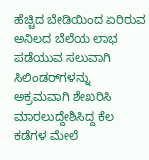ಹೆಚ್ಚಿದ ಬೇಡಿಯಿಂದ ಏರಿರುವ ಅನಿಲದ ಬೆಲೆಯ ಲಾಭ ಪಡೆಯುವ ಸಲುವಾಗಿ ಸಿಲಿಂಡರ್‌ಗಳನ್ನು ಅಕ್ರಮವಾಗಿ ಶೇಖರಿಸಿ ಮಾರಲುದ್ದೇಶಿಸಿದ್ದ ಕೆಲ ಕಡೆಗಳ ಮೇಲೆ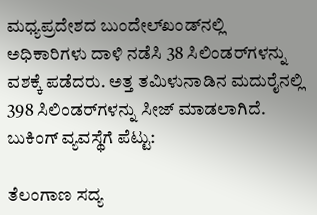ಮಧ್ಯಪ್ರದೇಶದ ಬುಂದೇಲ್‌ಖಂಡ್‌ನಲ್ಲಿ ಅಧಿಕಾರಿಗಳು ದಾಳಿ ನಡೆಸಿ 38 ಸಿಲಿಂಡರ್‌ಗಳನ್ನು ವಶಕ್ಕೆ ಪಡೆದರು. ಅತ್ತ ತಮಿಳುನಾಡಿನ ಮದುರೈನಲ್ಲಿ 398 ಸಿಲಿಂಡರ್‌ಗಳನ್ನು ಸೀಜ್‌ ಮಾಡಲಾಗಿದೆ. ಬುಕಿಂಗ್‌ ವ್ಯವಸ್ಥೆಗೆ ಪೆಟ್ಟು:

ತೆಲಂಗಾಣ ಸದ್ಯ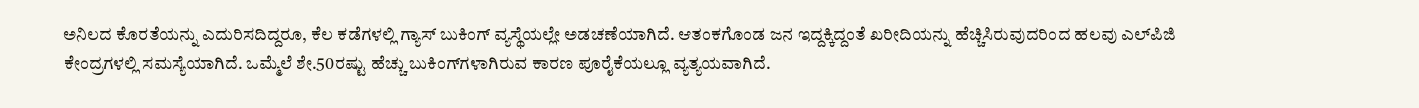ಅನಿಲದ ಕೊರತೆಯನ್ನು ಎದುರಿಸದಿದ್ದರೂ, ಕೆಲ ಕಡೆಗಳಲ್ಲಿ ಗ್ಯಾಸ್‌ ಬುಕಿಂಗ್‌ ವ್ಯಸ್ಥೆಯಲ್ಲೇ ಅಡಚಣೆಯಾಗಿದೆ. ಆತಂಕಗೊಂಡ ಜನ ಇದ್ದಕ್ಕಿದ್ದಂತೆ ಖರೀದಿಯನ್ನು ಹೆಚ್ಚಿಸಿರುವುದರಿಂದ ಹಲವು ಎಲ್‌ಪಿಜಿ ಕೇಂದ್ರಗಳಲ್ಲಿ ಸಮಸ್ಯೆಯಾಗಿದೆ. ಒಮ್ಮೆಲೆ ಶೇ.50ರಷ್ಟು ಹೆಚ್ಚು ಬುಕಿಂಗ್‌ಗಳಾಗಿರುವ ಕಾರಣ ಪೂರೈಕೆಯಲ್ಲೂ ವ್ಯತ್ಯಯವಾಗಿದೆ.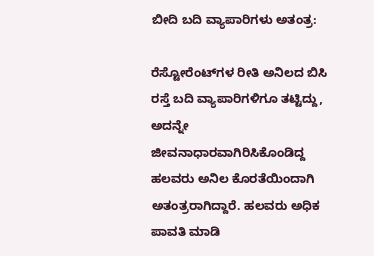ಬೀದಿ ಬದಿ ವ್ಯಾಪಾರಿಗಳು ಅತಂತ್ರ:

ರೆಸ್ಟೋರೆಂಟ್‌ಗಳ ರೀತಿ ಅನಿಲದ ಬಿಸಿ ರಸ್ತೆ ಬದಿ ವ್ಯಾಪಾರಿಗಳಿಗೂ ತಟ್ಟಿದ್ದು, ಅದನ್ನೇ ಜೀವನಾಧಾರವಾಗಿರಿಸಿಕೊಂಡಿದ್ದ ಹಲವರು ಅನಿಲ ಕೊರತೆಯಿಂದಾಗಿ ಅತಂತ್ರರಾಗಿದ್ದಾರೆ. ಹಲವರು ಅಧಿಕ ಪಾವತಿ ಮಾಡಿ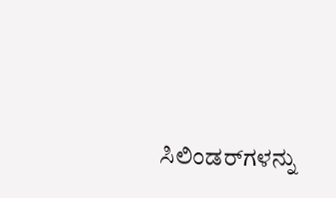ಸಿಲಿಂಡರ್‌ಗಳನ್ನು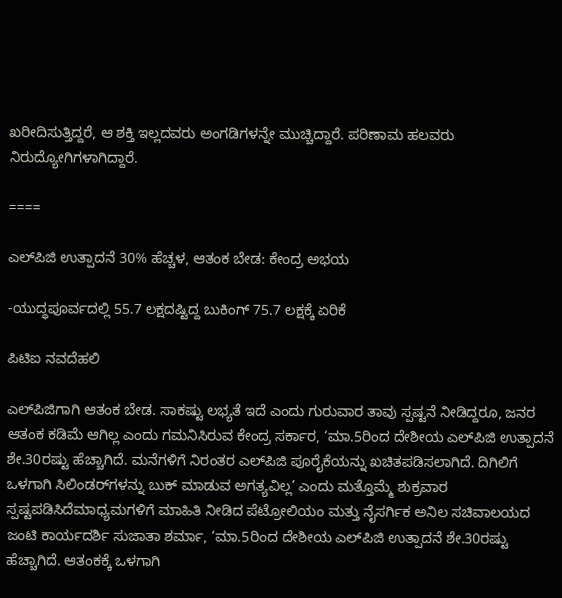ಖರೀದಿಸುತ್ತಿದ್ದರೆ, ಆ ಶಕ್ತಿ ಇಲ್ಲದವರು ಅಂಗಡಿಗಳನ್ನೇ ಮುಚ್ಚಿದ್ದಾರೆ. ಪರಿಣಾಮ ಹಲವರು ನಿರುದ್ಯೋಗಿಗಳಾಗಿದ್ದಾರೆ.

====

ಎಲ್‌ಪಿಜಿ ಉತ್ಪಾದನೆ 30% ಹೆಚ್ಚಳ, ಆತಂಕ ಬೇಡ: ಕೇಂದ್ರ ಅಭಯ

-ಯುದ್ಧಪೂರ್ವದಲ್ಲಿ 55.7 ಲಕ್ಷದಷ್ಟಿದ್ದ ಬುಕಿಂಗ್‌ 75.7 ಲಕ್ಷಕ್ಕೆ ಏರಿಕೆ

ಪಿಟಿಐ ನವದೆಹಲಿ

ಎಲ್‌ಪಿಜಿಗಾಗಿ ಆತಂಕ ಬೇಡ. ಸಾಕಷ್ಟು ಲಭ್ಯತೆ ಇದೆ ಎಂದು ಗುರುವಾರ ತಾವು ಸ್ಪಷ್ಟನೆ ನೀಡಿದ್ದರೂ, ಜನರ ಆತಂಕ ಕಡಿಮೆ ಆಗಿಲ್ಲ ಎಂದು ಗಮನಿಸಿರುವ ಕೇಂದ್ರ ಸರ್ಕಾರ, ‘ಮಾ.5ರಿಂದ ದೇಶೀಯ ಎಲ್‌ಪಿಜಿ ಉತ್ಪಾದನೆ ಶೇ.30ರಷ್ಟು ಹೆಚ್ಚಾಗಿದೆ. ಮನೆಗಳಿಗೆ ನಿರಂತರ ಎಲ್‌ಪಿಜಿ ಪೂರೈಕೆಯನ್ನು ಖಚಿತಪಡಿಸಲಾಗಿದೆ. ದಿಗಿಲಿಗೆ ಒಳಗಾಗಿ ಸಿಲಿಂಡರ್‌ಗಳನ್ನು ಬುಕ್‌ ಮಾಡುವ ಅಗತ್ಯವಿಲ್ಲ’ ಎಂದು ಮತ್ತೊಮ್ಮೆ ಶುಕ್ರವಾರ ಸ್ಪಷ್ಟಪಡಿಸಿದೆಮಾಧ್ಯಮಗಳಿಗೆ ಮಾಹಿತಿ ನೀಡಿದ ಪೆಟ್ರೋಲಿಯಂ ಮತ್ತು ನೈಸರ್ಗಿಕ ಅನಿಲ ಸಚಿವಾಲಯದ ಜಂಟಿ ಕಾರ್ಯದರ್ಶಿ ಸುಜಾತಾ ಶರ್ಮಾ, ‘ಮಾ.5ರಿಂದ ದೇಶೀಯ ಎಲ್‌ಪಿಜಿ ಉತ್ಪಾದನೆ ಶೇ.30ರಷ್ಟು ಹೆಚ್ಚಾಗಿದೆ. ಆತಂಕಕ್ಕೆ ಒಳಗಾಗಿ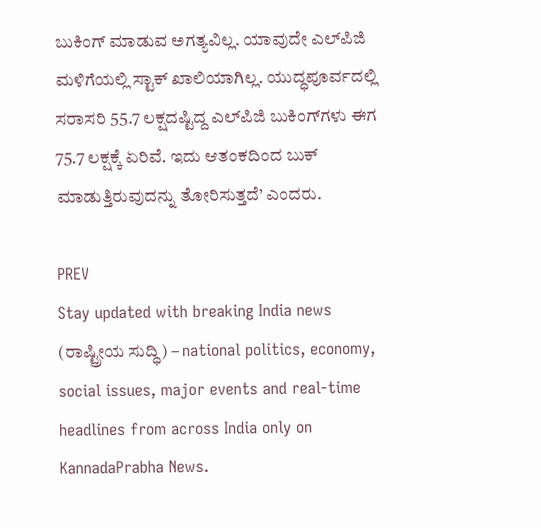ಬುಕಿಂಗ್ ಮಾಡುವ ಅಗತ್ಯವಿಲ್ಲ. ಯಾವುದೇ ಎಲ್‌ಪಿಜಿ ಮಳಿಗೆಯಲ್ಲಿ ಸ್ಟಾಕ್‌ ಖಾಲಿಯಾಗಿಲ್ಲ. ಯುದ್ಧಪೂರ್ವದಲ್ಲಿ ಸರಾಸರಿ 55.7 ಲಕ್ಷದಷ್ಟಿದ್ದ ಎಲ್‌ಪಿಜಿ ಬುಕಿಂಗ್‌ಗಳು ಈಗ 75.7 ಲಕ್ಷಕ್ಕೆ ಏರಿವೆ. ಇದು ಆತಂಕದಿಂದ ಬುಕ್‌ ಮಾಡುತ್ತಿರುವುದನ್ನು ತೋರಿಸುತ್ತದೆ’ ಎಂದರು.

PREV
Stay updated with breaking India news (ರಾಷ್ಟ್ರೀಯ ಸುದ್ಧಿ) – national politics, economy, social issues, major events and real‑time headlines from across India only on KannadaPrabha News.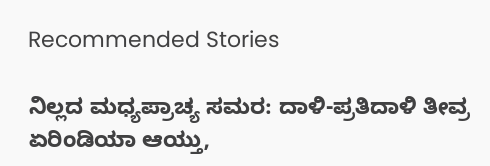Recommended Stories

ನಿಲ್ಲದ ಮಧ್ಯಪ್ರಾಚ್ಯ ಸಮರ: ದಾಳಿ-ಪ್ರತಿದಾಳಿ ತೀವ್ರ
ಏರಿಂಡಿಯಾ ಆಯ್ತು,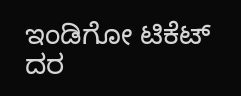ಇಂಡಿಗೋ ಟಿಕೆಟ್‌ ದರ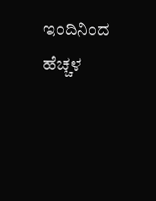ಇಂದಿನಿಂದ ಹೆಚ್ಚಳ